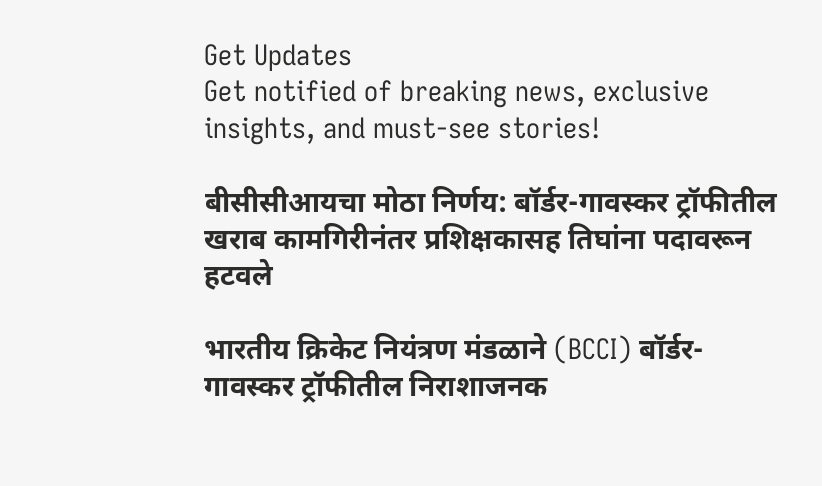Get Updates
Get notified of breaking news, exclusive insights, and must-see stories!

बीसीसीआयचा मोठा निर्णय: बॉर्डर-गावस्कर ट्रॉफीतील खराब कामगिरीनंतर प्रशिक्षकासह तिघांना पदावरून हटवले

भारतीय क्रिकेट नियंत्रण मंडळाने (BCCI) बॉर्डर-गावस्कर ट्रॉफीतील निराशाजनक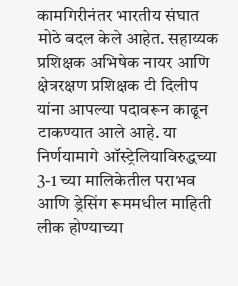कामगिरीनंतर भारतीय संघात मोठे बदल केले आहेत. सहाय्यक प्रशिक्षक अभिषेक नायर आणि क्षेत्ररक्षण प्रशिक्षक टी दिलीप यांना आपल्या पदावरून काढून टाकण्यात आले आहे. या निर्णयामागे ऑस्ट्रेलियाविरुद्धच्या 3-1 च्या मालिकेतील पराभव आणि ड्रेसिंग रूममधील माहिती लीक होण्याच्या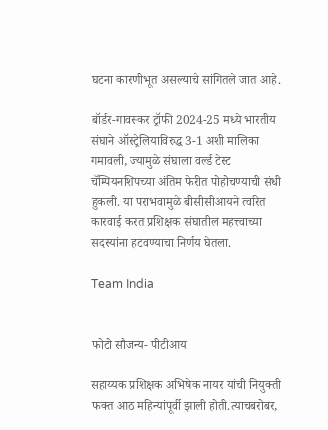घटना कारणीभूत असल्याचे सांगितले जात आहे.

बॉर्डर-गावस्कर ट्रॉफी 2024-25 मध्ये भारतीय संघाने ऑस्ट्रेलियाविरुद्ध 3-1 अशी मालिका गमावली, ज्यामुळे संघाला वर्ल्ड टेस्ट चॅम्पियनशिपच्या अंतिम फेरीत पोहोचण्याची संधी हुकली. या पराभवामुळे बीसीसीआयने त्वरित कारवाई करत प्रशिक्षक संघातील महत्त्वाच्या सदस्यांना हटवण्याचा निर्णय घेतला.

Team India


फोटो सौजन्य- पीटीआय

सहाय्यक प्रशिक्षक अभिषेक नायर यांची नियुक्ती फक्त आठ महिन्यांपूर्वी झाली होती.त्याचबरोबर,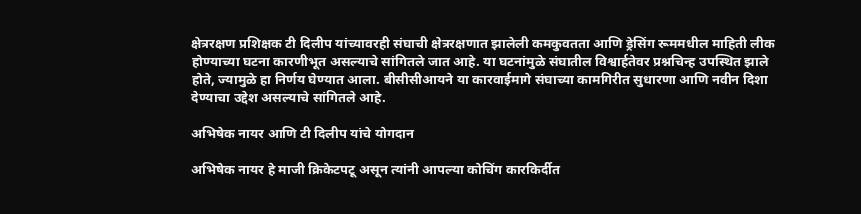क्षेत्ररक्षण प्रशिक्षक टी दिलीप यांच्यावरही संघाची क्षेत्ररक्षणात झालेली कमकुवतता आणि ड्रेसिंग रूममधील माहिती लीक होण्याच्या घटना कारणीभूत असल्याचे सांगितले जात आहे. या घटनांमुळे संघातील विश्वार्हतेवर प्रश्नचिन्ह उपस्थित झाले होते, ज्यामुळे हा निर्णय घेण्यात आला. बीसीसीआयने या कारवाईमागे संघाच्या कामगिरीत सुधारणा आणि नवीन दिशा देण्याचा उद्देश असल्याचे सांगितले आहे.

अभिषेक नायर आणि टी दिलीप यांचे योगदान

अभिषेक नायर हे माजी क्रिकेटपटू असून त्यांनी आपल्या कोचिंग कारकिर्दीत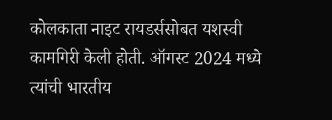कोलकाता नाइट रायडर्ससोबत यशस्वी कामगिरी केली होती. ऑगस्ट 2024 मध्ये त्यांची भारतीय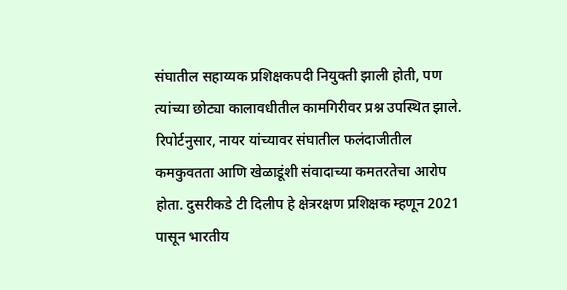संघातील सहाय्यक प्रशिक्षकपदी नियुक्ती झाली होती, पण त्यांच्या छोट्या कालावधीतील कामगिरीवर प्रश्न उपस्थित झाले. रिपोर्टनुसार, नायर यांच्यावर संघातील फलंदाजीतील कमकुवतता आणि खेळाडूंशी संवादाच्या कमतरतेचा आरोप होता. दुसरीकडे टी दिलीप हे क्षेत्ररक्षण प्रशिक्षक म्हणून 2021 पासून भारतीय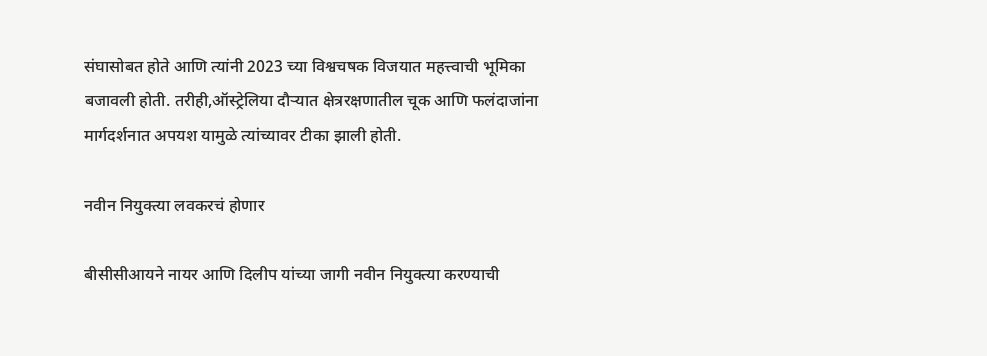संघासोबत होते आणि त्यांनी 2023 च्या विश्वचषक विजयात महत्त्वाची भूमिका बजावली होती. तरीही,ऑस्ट्रेलिया दौऱ्यात क्षेत्ररक्षणातील चूक आणि फलंदाजांना मार्गदर्शनात अपयश यामुळे त्यांच्यावर टीका झाली होती.

नवीन नियुक्त्या लवकरचं होणार

बीसीसीआयने नायर आणि दिलीप यांच्या जागी नवीन नियुक्त्या करण्याची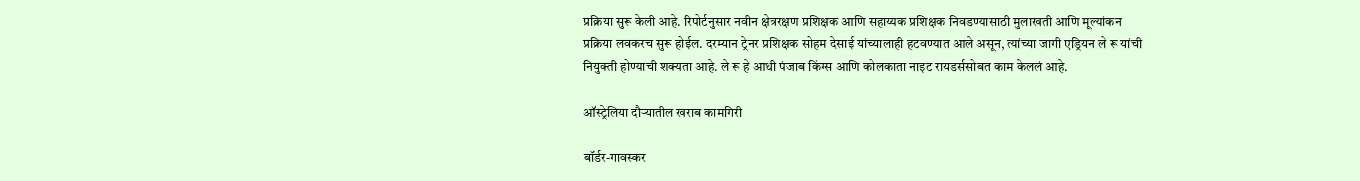प्रक्रिया सुरू केली आहे. रिपोर्टनुसार नवीन क्षेत्ररक्षण प्रशिक्षक आणि सहाय्यक प्रशिक्षक निवडण्यासाठी मुलाखती आणि मूल्यांकन प्रक्रिया लवकरच सुरू होईल. दरम्यान ट्रेनर प्रशिक्षक सोहम देसाई यांच्यालाही हटवण्यात आले असून, त्यांच्या जागी एड्रियन ले रू यांची नियुक्ती होण्याची शक्यता आहे. ले रू हे आधी पंजाब किंग्स आणि कोलकाता नाइट रायडर्ससोबत काम केललं आहे.

ऑस्ट्रेलिया दौऱ्यातील खराब कामगिरी

बॉर्डर-गावस्कर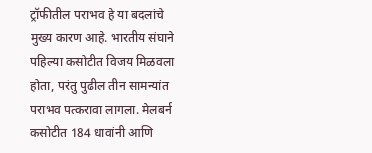ट्रॉफीतील पराभव हे या बदलांचे मुख्य कारण आहे. भारतीय संघाने पहिल्या कसोटीत विजय मिळवला होता, परंतु पुढील तीन सामन्यांत पराभव पत्करावा लागला. मेलबर्न कसोटीत 184 धावांनी आणि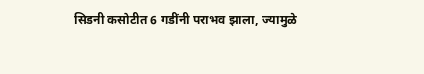सिडनी कसोटीत 6 गडींनी पराभव झाला, ज्यामुळे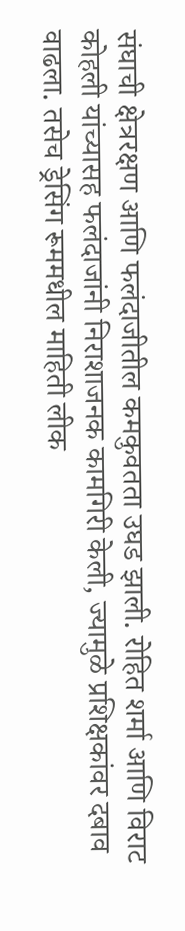संघाची क्षेत्ररक्षण आणि फलंदाजीतील कमकुवतता उघड झाली. रोहित शर्मा आणि विराट कोहली यांच्यासह फलंदाजांनी निराशाजनक कामगिरी केली, ज्यामुळे प्रशिक्षकांवर दबाव वाढला. तसेच ड्रेसिंग रूममधील माहिती लीक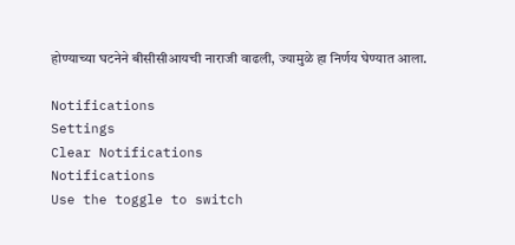होण्याच्या घटनेने बीसीसीआयची नाराजी वाढली, ज्यामुळे हा निर्णय घेण्यात आला.

Notifications
Settings
Clear Notifications
Notifications
Use the toggle to switch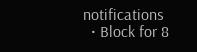notifications
  • Block for 8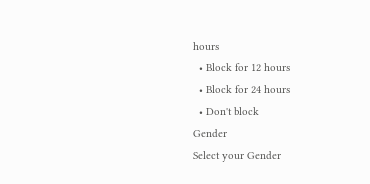hours
  • Block for 12 hours
  • Block for 24 hours
  • Don't block
Gender
Select your Gender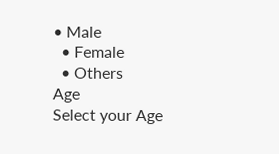• Male
  • Female
  • Others
Age
Select your Age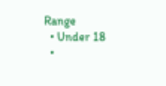Range
  • Under 18
  •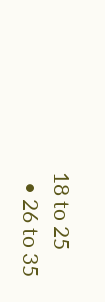18 to 25
  • 26 to 35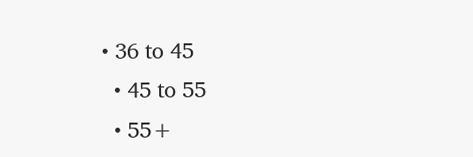• 36 to 45
  • 45 to 55
  • 55+